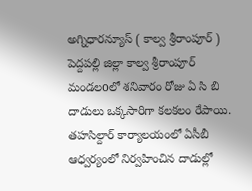అగ్నిధారన్యూస్ ( కాల్వ శ్రీరాంపూర్ ) పెద్దపల్లి జిల్లా కాల్వ శ్రీరాంపూర్ మండలoలో శనివారం రోజు ఏ సి బి దాడులు ఒక్కసారిగా కలకలం రేపాయి. తహసిల్దార్ కార్యాలయంలో ఏసీబీ ఆధ్వర్యంలో నిర్వహించిన దాడుల్లో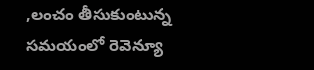,లంచం తీసుకుంటున్న సమయంలో రెవెన్యూ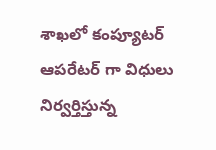శాఖలో కంప్యూటర్ ఆపరేటర్ గా విధులు నిర్వర్తిస్తున్న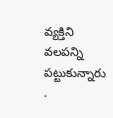వ్యక్తిని వలపన్ని పట్టుకున్నారు .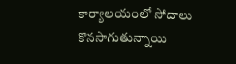కార్యాలయంలో సోదాలు కొనసాగుతున్నాయి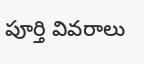పూర్తి వివరాలు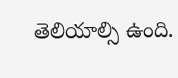తెలియాల్సి ఉంది.